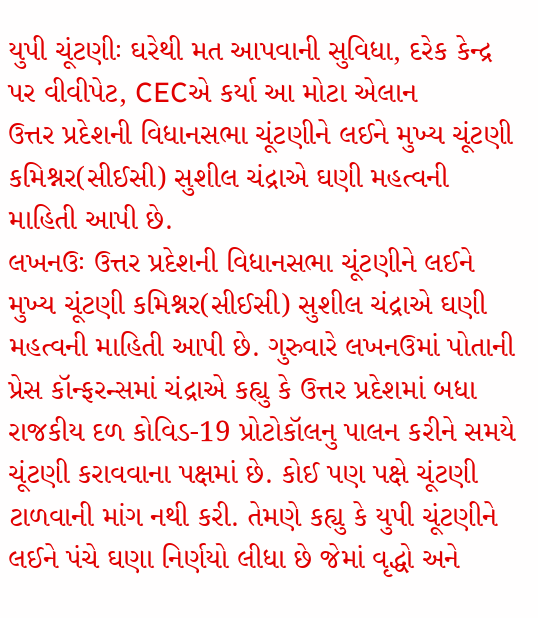યુપી ચૂંટણીઃ ઘરેથી મત આપવાની સુવિધા, દરેક કેન્દ્ર પર વીવીપેટ, CECએ કર્યા આ મોટા એલાન
ઉત્તર પ્રદેશની વિધાનસભા ચૂંટણીને લઈને મુખ્ય ચૂંટણી કમિશ્નર(સીઈસી) સુશીલ ચંદ્રાએ ઘણી મહત્વની માહિતી આપી છે.
લખનઉઃ ઉત્તર પ્રદેશની વિધાનસભા ચૂંટણીને લઈને મુખ્ય ચૂંટણી કમિશ્નર(સીઈસી) સુશીલ ચંદ્રાએ ઘણી મહત્વની માહિતી આપી છે. ગુરુવારે લખનઉમાં પોતાની પ્રેસ કૉન્ફરન્સમાં ચંદ્રાએ કહ્યુ કે ઉત્તર પ્રદેશમાં બધા રાજકીય દળ કોવિડ-19 પ્રોટોકૉલનુ પાલન કરીને સમયે ચૂંટણી કરાવવાના પક્ષમાં છે. કોઈ પણ પક્ષે ચૂંટણી ટાળવાની માંગ નથી કરી. તેમણે કહ્યુ કે યુપી ચૂંટણીને લઈને પંચે ઘણા નિર્ણયો લીધા છે જેમાં વૃદ્ધો અને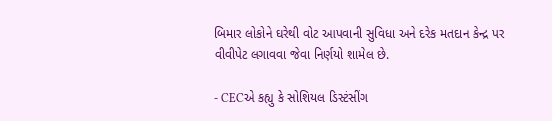બિમાર લોકોને ઘરેથી વોટ આપવાની સુવિધા અને દરેક મતદાન કેન્દ્ર પર વીવીપેટ લગાવવા જેવા નિર્ણયો શામેલ છે.

- CECએ કહ્યુ કે સોશિયલ ડિસ્ટંસીંગ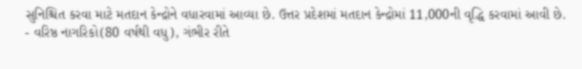સુનિશ્ચિત કરવા માટે મતદાન કેન્દ્રોને વધારવામાં આવ્યા છે. ઉત્તર પ્રદેશમાં મતદાન કેન્દ્રોમાં 11,000ની વૃદ્ધિ કરવામાં આવી છે.
- વરિષ્ઠ નાગરિકો(80 વર્ષથી વધુ), ગંભીર રીતે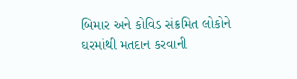બિમાર અને કોવિડ સંક્રમિત લોકોને ઘરમાંથી મતદાન કરવાની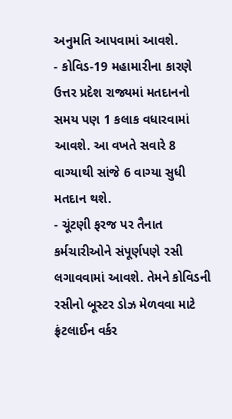અનુમતિ આપવામાં આવશે.
- કોવિડ-19 મહામારીના કારણે ઉત્તર પ્રદેશ રાજ્યમાં મતદાનનો સમય પણ 1 કલાક વધારવામાં આવશે. આ વખતે સવારે 8 વાગ્યાથી સાંજે 6 વાગ્યા સુધી મતદાન થશે.
- ચૂંટણી ફરજ પર તૈનાત કર્મચારીઓને સંપૂર્ણપણે રસી લગાવવામાં આવશે. તેમને કોવિડની રસીનો બૂસ્ટર ડોઝ મેળવવા માટે ફ્રંટલાઈન વર્કર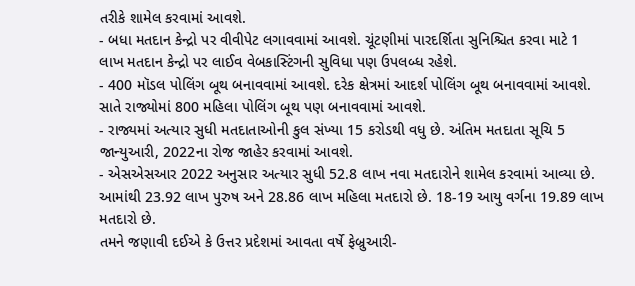તરીકે શામેલ કરવામાં આવશે.
- બધા મતદાન કેન્દ્રો પર વીવીપેટ લગાવવામાં આવશે. ચૂંટણીમાં પારદર્શિતા સુનિશ્ચિત કરવા માટે 1 લાખ મતદાન કેન્દ્રો પર લાઈવ વેબકાસ્ટિંગની સુવિધા પણ ઉપલબ્ધ રહેશે.
- 400 મૉડલ પોલિંગ બૂથ બનાવવામાં આવશે. દરેક ક્ષેત્રમાં આદર્શ પોલિંગ બૂથ બનાવવામાં આવશે. સાતે રાજ્યોમાં 800 મહિલા પોલિંગ બૂથ પણ બનાવવામાં આવશે.
- રાજ્યમાં અત્યાર સુધી મતદાતાઓની કુલ સંખ્યા 15 કરોડથી વધુ છે. અંતિમ મતદાતા સૂચિ 5 જાન્યુઆરી, 2022ના રોજ જાહેર કરવામાં આવશે.
- એસએસઆર 2022 અનુસાર અત્યાર સુધી 52.8 લાખ નવા મતદારોને શામેલ કરવામાં આવ્યા છે. આમાંથી 23.92 લાખ પુરુષ અને 28.86 લાખ મહિલા મતદારો છે. 18-19 આયુ વર્ગના 19.89 લાખ મતદારો છે.
તમને જણાવી દઈએ કે ઉત્તર પ્રદેશમાં આવતા વર્ષે ફેબ્રુઆરી-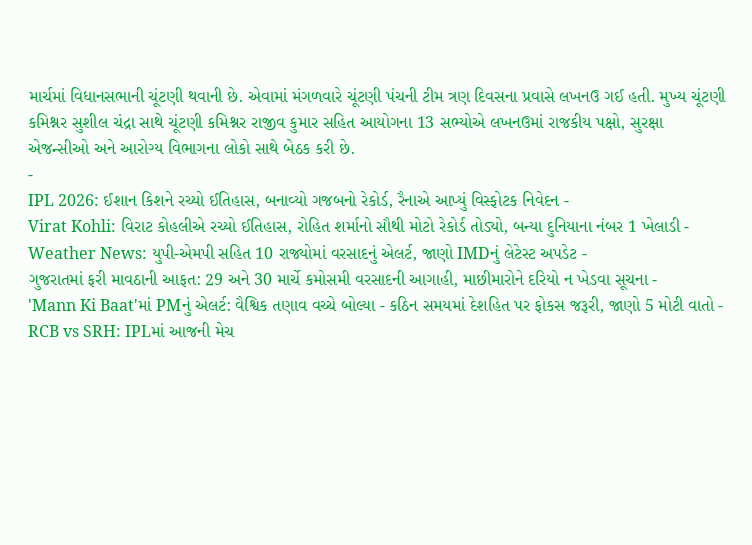માર્ચમાં વિધાનસભાની ચૂંટણી થવાની છે. એવામાં મંગળવારે ચૂંટણી પંચની ટીમ ત્રણ દિવસના પ્રવાસે લખનઉ ગઈ હતી. મુખ્ય ચૂંટણી કમિશ્નર સુશીલ ચંદ્રા સાથે ચૂંટણી કમિશ્નર રાજીવ કુમાર સહિત આયોગના 13 સભ્યોએ લખનઉમાં રાજકીય પક્ષો, સુરક્ષા એજન્સીઓ અને આરોગ્ય વિભાગના લોકો સાથે બેઠક કરી છે.
-
IPL 2026: ઈશાન કિશને રચ્યો ઈતિહાસ, બનાવ્યો ગજબનો રેકોર્ડ, રૈનાએ આપ્યું વિસ્ફોટક નિવેદન -
Virat Kohli: વિરાટ કોહલીએ રચ્યો ઈતિહાસ, રોહિત શર્માનો સૌથી મોટો રેકોર્ડ તોડ્યો, બન્યા દુનિયાના નંબર 1 ખેલાડી -
Weather News: યુપી-એમપી સહિત 10 રાજ્યોમાં વરસાદનું એલર્ટ, જાણો IMDનું લેટેસ્ટ અપડેટ -
ગુજરાતમાં ફરી માવઠાની આફત: 29 અને 30 માર્ચે કમોસમી વરસાદની આગાહી, માછીમારોને દરિયો ન ખેડવા સૂચના -
'Mann Ki Baat'માં PMનું એલર્ટ: વૈશ્વિક તણાવ વચ્ચે બોલ્યા - કઠિન સમયમાં દેશહિત પર ફોકસ જરૂરી, જાણો 5 મોટી વાતો -
RCB vs SRH: IPLમાં આજની મેચ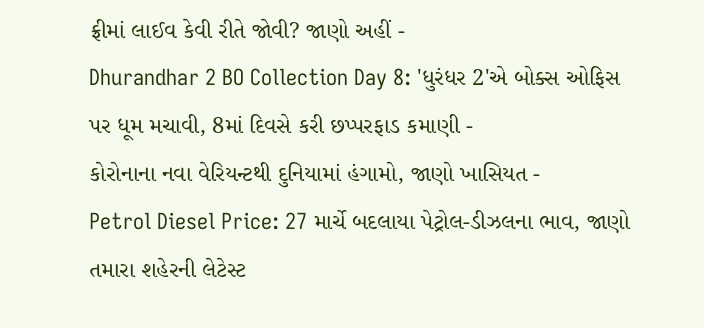ફ્રીમાં લાઈવ કેવી રીતે જોવી? જાણો અહીં -
Dhurandhar 2 BO Collection Day 8: 'ધુરંધર 2'એ બોક્સ ઓફિસ પર ધૂમ મચાવી, 8માં દિવસે કરી છપ્પરફાડ કમાણી -
કોરોનાના નવા વેરિયન્ટથી દુનિયામાં હંગામો, જાણો ખાસિયત -
Petrol Diesel Price: 27 માર્ચે બદલાયા પેટ્રોલ-ડીઝલના ભાવ, જાણો તમારા શહેરની લેટેસ્ટ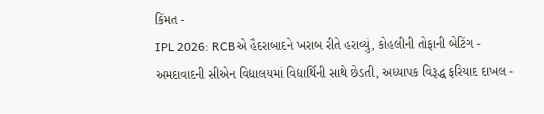કિંમત -
IPL 2026: RCBએ હૈદરાબાદને ખરાબ રીતે હરાવ્યું, કોહલીની તોફાની બેટિંગ -
અમદાવાદની સીએન વિદ્યાલયમાં વિદ્યાર્થિની સાથે છેડતી, અધ્યાપક વિરૂદ્ધ ફરિયાદ દાખલ -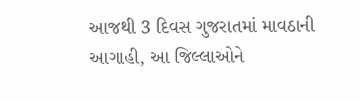આજથી 3 દિવસ ગુજરાતમાં માવઠાની આગાહી, આ જિલ્લાઓને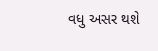વધુ અસર થશે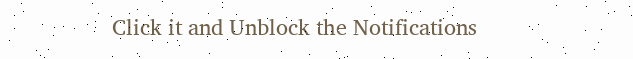Click it and Unblock the Notifications